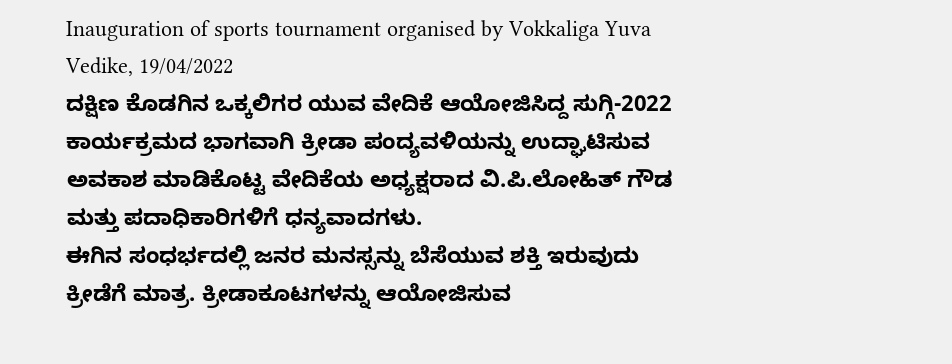Inauguration of sports tournament organised by Vokkaliga Yuva Vedike, 19/04/2022
ದಕ್ಷಿಣ ಕೊಡಗಿನ ಒಕ್ಕಲಿಗರ ಯುವ ವೇದಿಕೆ ಆಯೋಜಿಸಿದ್ದ ಸುಗ್ಗಿ-2022 ಕಾರ್ಯಕ್ರಮದ ಭಾಗವಾಗಿ ಕ್ರೀಡಾ ಪಂದ್ಯವಳಿಯನ್ನು ಉದ್ಘಾಟಿಸುವ ಅವಕಾಶ ಮಾಡಿಕೊಟ್ಟ ವೇದಿಕೆಯ ಅಧ್ಯಕ್ಷರಾದ ವಿ.ಪಿ.ಲೋಹಿತ್ ಗೌಡ ಮತ್ತು ಪದಾಧಿಕಾರಿಗಳಿಗೆ ಧನ್ಯವಾದಗಳು.
ಈಗಿನ ಸಂಧರ್ಭದಲ್ಲಿ ಜನರ ಮನಸ್ಸನ್ನು ಬೆಸೆಯುವ ಶಕ್ತಿ ಇರುವುದು ಕ್ರೀಡೆಗೆ ಮಾತ್ರ. ಕ್ರೀಡಾಕೂಟಗಳನ್ನು ಆಯೋಜಿಸುವ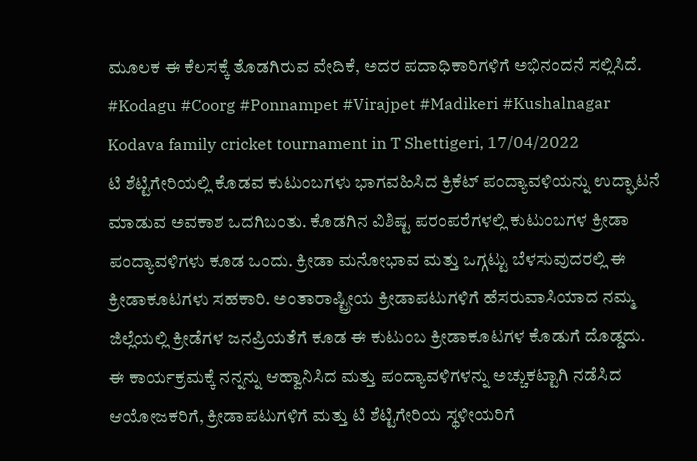ಮೂಲಕ ಈ ಕೆಲಸಕ್ಕೆ ತೊಡಗಿರುವ ವೇದಿಕೆ, ಅದರ ಪದಾಧಿಕಾರಿಗಳಿಗೆ ಅಭಿನಂದನೆ ಸಲ್ಲಿಸಿದೆ.
#Kodagu #Coorg #Ponnampet #Virajpet #Madikeri #Kushalnagar
Kodava family cricket tournament in T Shettigeri, 17/04/2022
ಟಿ ಶೆಟ್ಟಿಗೇರಿಯಲ್ಲಿ ಕೊಡವ ಕುಟುಂಬಗಳು ಭಾಗವಹಿಸಿದ ಕ್ರಿಕೆಟ್ ಪಂದ್ಯಾವಳಿಯನ್ನು ಉದ್ಘಾಟನೆ ಮಾಡುವ ಅವಕಾಶ ಒದಗಿಬಂತು. ಕೊಡಗಿನ ವಿಶಿಷ್ಟ ಪರಂಪರೆಗಳಲ್ಲಿ ಕುಟುಂಬಗಳ ಕ್ರೀಡಾ ಪಂದ್ಯಾವಳಿಗಳು ಕೂಡ ಒಂದು. ಕ್ರೀಡಾ ಮನೋಭಾವ ಮತ್ತು ಒಗ್ಗಟ್ಟು ಬೆಳಸುವುದರಲ್ಲಿ ಈ ಕ್ರೀಡಾಕೂಟಗಳು ಸಹಕಾರಿ. ಅಂತಾರಾಷ್ಟ್ರೀಯ ಕ್ರೀಡಾಪಟುಗಳಿಗೆ ಹೆಸರುವಾಸಿಯಾದ ನಮ್ಮ ಜಿಲ್ಲೆಯಲ್ಲಿ ಕ್ರೀಡೆಗಳ ಜನಪ್ರಿಯತೆಗೆ ಕೂಡ ಈ ಕುಟುಂಬ ಕ್ರೀಡಾಕೂಟಗಳ ಕೊಡುಗೆ ದೊಡ್ಡದು.
ಈ ಕಾರ್ಯಕ್ರಮಕ್ಕೆ ನನ್ನನ್ನು ಆಹ್ವಾನಿಸಿದ ಮತ್ತು ಪಂದ್ಯಾವಳಿಗಳನ್ನು ಅಚ್ಚುಕಟ್ಟಾಗಿ ನಡೆಸಿದ ಆಯೋಜಕರಿಗೆ, ಕ್ರೀಡಾಪಟುಗಳಿಗೆ ಮತ್ತು ಟಿ ಶೆಟ್ಟಿಗೇರಿಯ ಸ್ಥಳೀಯರಿಗೆ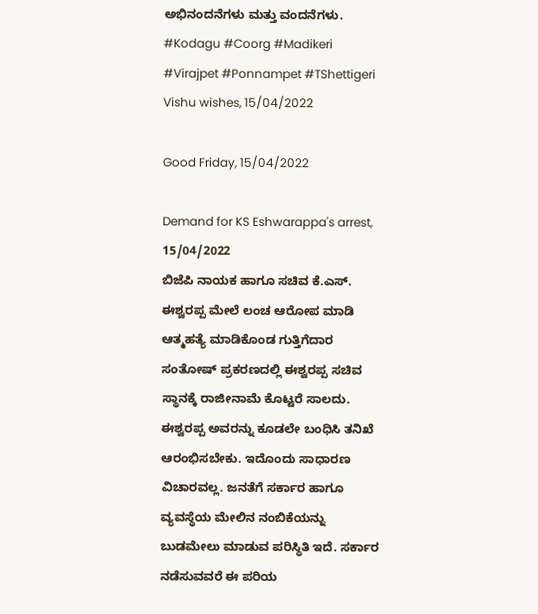ಅಭಿನಂದನೆಗಳು ಮತ್ತು ವಂದನೆಗಳು.
#Kodagu #Coorg #Madikeri #Virajpet #Ponnampet #TShettigeri
Vishu wishes, 15/04/2022

Good Friday, 15/04/2022

Demand for KS Eshwarappa's arrest, 15/04/2022
ಬಿಜೆಪಿ ನಾಯಕ ಹಾಗೂ ಸಚಿವ ಕೆ.ಎಸ್. ಈಶ್ವರಪ್ಪ ಮೇಲೆ ಲಂಚ ಆರೋಪ ಮಾಡಿ ಆತ್ಮಹತ್ಯೆ ಮಾಡಿಕೊಂಡ ಗುತ್ತಿಗೆದಾರ ಸಂತೋಷ್ ಪ್ರಕರಣದಲ್ಲಿ ಈಶ್ವರಪ್ಪ ಸಚಿವ ಸ್ಥಾನಕ್ಕೆ ರಾಜೀನಾಮೆ ಕೊಟ್ಟರೆ ಸಾಲದು. ಈಶ್ವರಪ್ಪ ಅವರನ್ನು ಕೂಡಲೇ ಬಂಧಿಸಿ ತನಿಖೆ ಆರಂಭಿಸಬೇಕು. ಇದೊಂದು ಸಾಧಾರಣ ವಿಚಾರವಲ್ಲ. ಜನತೆಗೆ ಸರ್ಕಾರ ಹಾಗೂ ವ್ಯವಸ್ಥೆಯ ಮೇಲಿನ ನಂಬಿಕೆಯನ್ನು ಬುಡಮೇಲು ಮಾಡುವ ಪರಿಸ್ಥಿತಿ ಇದೆ. ಸರ್ಕಾರ ನಡೆಸುವವರೆ ಈ ಪರಿಯ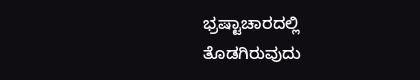ಭ್ರಷ್ಟಾಚಾರದಲ್ಲಿ ತೊಡಗಿರುವುದು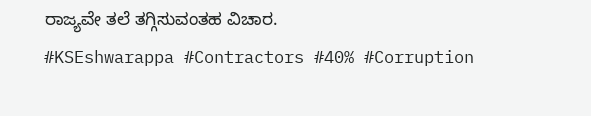ರಾಜ್ಯವೇ ತಲೆ ತಗ್ಗಿಸುವಂತಹ ವಿಚಾರ.
#KSEshwarappa #Contractors #40% #Corruption